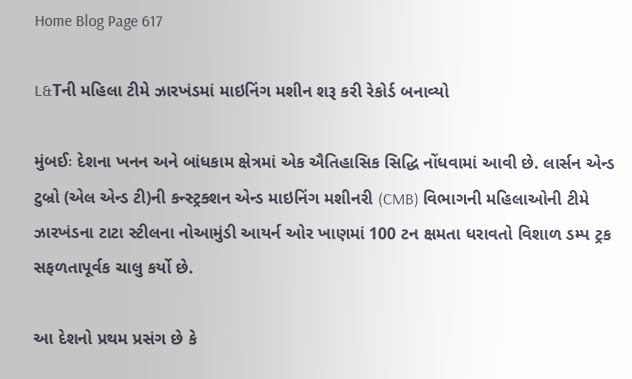Home Blog Page 617

L&Tની મહિલા ટીમે ઝારખંડમાં માઇનિંગ મશીન શરૂ કરી રેકોર્ડ બનાવ્યો

મુંબઈઃ દેશના ખનન અને બાંધકામ ક્ષેત્રમાં એક ઐતિહાસિક સિદ્ધિ નોંધવામાં આવી છે. લાર્સન એન્ડ ટુબ્રો (એલ એન્ડ ટી)ની કન્સ્ટ્રક્શન એન્ડ માઇનિંગ મશીનરી (CMB) વિભાગની મહિલાઓની ટીમે ઝારખંડના ટાટા સ્ટીલના નોઆમુંડી આયર્ન ઓર ખાણમાં 100 ટન ક્ષમતા ધરાવતો વિશાળ ડમ્પ ટ્રક સફળતાપૂર્વક ચાલુ કર્યો છે.

આ દેશનો પ્રથમ પ્રસંગ છે કે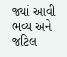જ્યાં આવી ભવ્ય અને જટિલ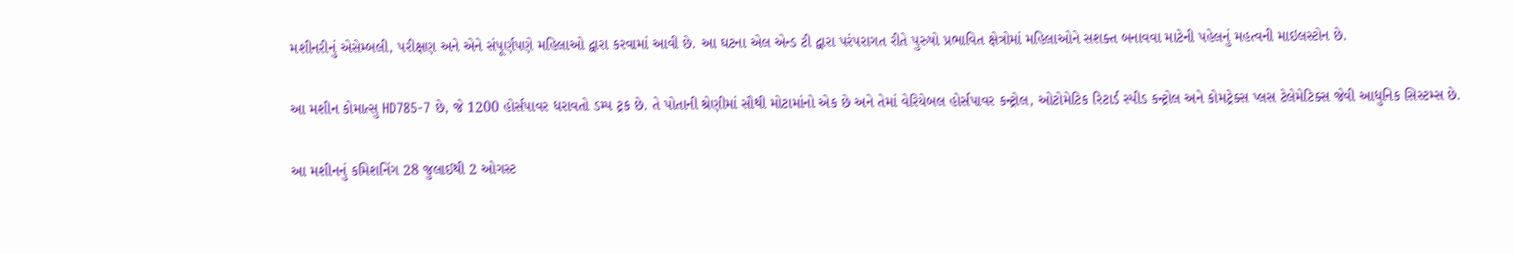મશીનરીનું એસેમ્બલી, પરીક્ષણ અને એને સંપૂર્ણપણે મહિલાઓ દ્વારા કરવામાં આવી છે. આ ઘટના એલ એન્ડ ટી દ્વારા પરંપરાગત રીતે પુરુષો પ્રભાવિત ક્ષેત્રોમાં મહિલાઓને સશક્ત બનાવવા માટેની પહેલનું મહત્વની માઇલસ્ટોન છે.

આ મશીન કોમાત્સુ HD785-7 છે, જે 1200 હોર્સપાવર ધરાવતો ડમ્પ ટ્રક છે. તે પોતાની શ્રેણીમાં સૌથી મોટામાંનો એક છે અને તેમાં વેરિયેબલ હોર્સપાવર કન્ટ્રોલ, ઓટોમેટિક રિટાર્ડ સ્પીડ કન્ટ્રોલ અને કોમટ્રેક્સ પ્લસ ટેલેમેટિક્સ જેવી આધુનિક સિસ્ટમ્સ છે.

આ મશીનનું કમિશનિંગ 28 જુલાઈથી 2 ઓગસ્ટ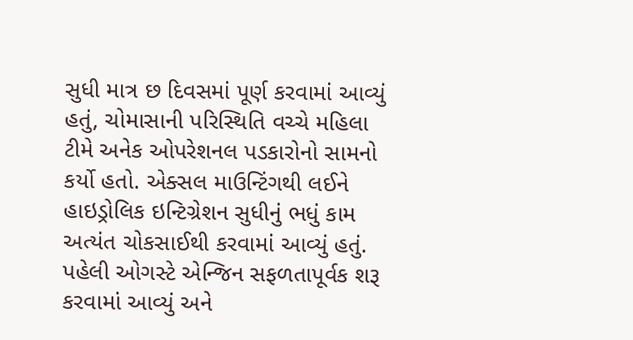સુધી માત્ર છ દિવસમાં પૂર્ણ કરવામાં આવ્યું હતું, ચોમાસાની પરિસ્થિતિ વચ્ચે મહિલા ટીમે અનેક ઓપરેશનલ પડકારોનો સામનો કર્યો હતો. એક્સલ માઉન્ટિંગથી લઈને હાઇડ્રોલિક ઇન્ટિગ્રેશન સુધીનું ભધું કામ અત્યંત ચોકસાઈથી કરવામાં આવ્યું હતું. પહેલી ઓગસ્ટે એન્જિન સફળતાપૂર્વક શરૂ કરવામાં આવ્યું અને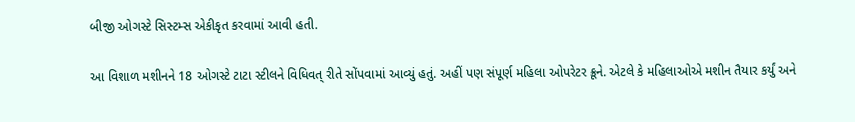બીજી ઓગસ્ટે સિસ્ટમ્સ એકીકૃત કરવામાં આવી હતી.

આ વિશાળ મશીનને 18 ઓગસ્ટે ટાટા સ્ટીલને વિધિવત્ રીતે સોંપવામાં આવ્યું હતું. અહીં પણ સંપૂર્ણ મહિલા ઓપરેટર ક્રૂને. એટલે કે મહિલાઓએ મશીન તૈયાર કર્યું અને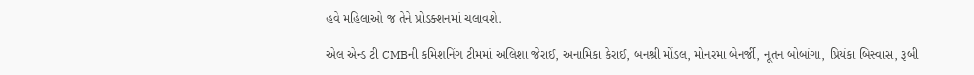હવે મહિલાઓ જ તેને પ્રોડક્શનમાં ચલાવશે.

એલ એન્ડ ટી CMBની કમિશનિંગ ટીમમાં અલિશા જેરાઈ, અનામિકા કેરાઈ, બનશ્રી મોંડલ, મોનરમા બેનર્જી, નૂતન બોબાંગા, પ્રિયંકા બિસ્વાસ, રૂબી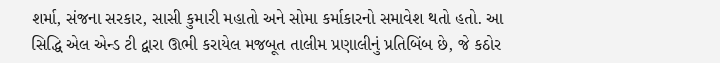શર્મા, સંજના સરકાર, સાસી કુમારી મહાતો અને સોમા કર્માકારનો સમાવેશ થતો હતો. આ સિદ્ધિ એલ એન્ડ ટી દ્વારા ઊભી કરાયેલ મજબૂત તાલીમ પ્રણાલીનું પ્રતિબિંબ છે, જે કઠોર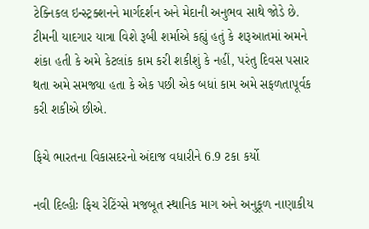ટેક્નિકલ ઇન્સ્ટ્રક્શનને માર્ગદર્શન અને મેદાની અનુભવ સાથે જોડે છે. ટીમની યાદગાર યાત્રા વિશે રૂબી શર્માએ કહ્યું હતું કે શરૂઆતમાં અમને શંકા હતી કે અમે કેટલાંક કામ કરી શકીશું કે નહીં, પરંતુ દિવસ પસાર થતા અમે સમજ્યા હતા કે એક પછી એક બધાં કામ અમે સફળતાપૂર્વક કરી શકીએ છીએ.

ફિચે ભારતના વિકાસદરનો અંદાજ વધારીને 6.9 ટકા કર્યો

નવી દિલ્હીઃ ફિચ રેટિંગ્સે મજબૂત સ્થાનિક માગ અને અનુકૂળ નાણાકીય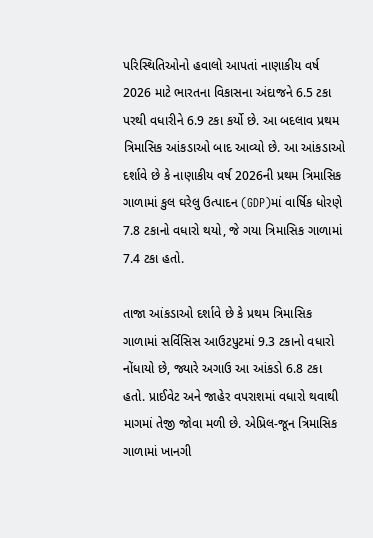પરિસ્થિતિઓનો હવાલો આપતાં નાણાકીય વર્ષ 2026 માટે ભારતના વિકાસના અંદાજને 6.5 ટકા પરથી વધારીને 6.9 ટકા કર્યો છે. આ બદલાવ પ્રથમ ત્રિમાસિક આંકડાઓ બાદ આવ્યો છે. આ આંકડાઓ દર્શાવે છે કે નાણાકીય વર્ષ 2026ની પ્રથમ ત્રિમાસિક ગાળામાં કુલ ઘરેલુ ઉત્પાદન (GDP)માં વાર્ષિક ધોરણે 7.8 ટકાનો વધારો થયો, જે ગયા ત્રિમાસિક ગાળામાં 7.4 ટકા હતો.

તાજા આંકડાઓ દર્શાવે છે કે પ્રથમ ત્રિમાસિક ગાળામાં સર્વિસિસ આઉટપુટમાં 9.3 ટકાનો વધારો નોંધાયો છે, જ્યારે અગાઉ આ આંકડો 6.8 ટકા હતો. પ્રાઈવેટ અને જાહેર વપરાશમાં વધારો થવાથી માગમાં તેજી જોવા મળી છે. એપ્રિલ-જૂન ત્રિમાસિક ગાળામાં ખાનગી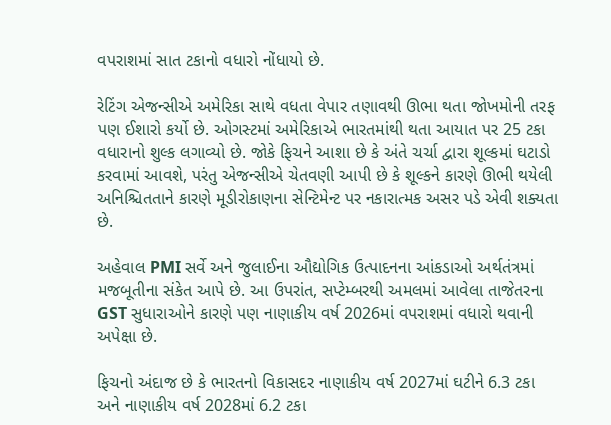વપરાશમાં સાત ટકાનો વધારો નોંધાયો છે.

રેટિંગ એજન્સીએ અમેરિકા સાથે વધતા વેપાર તણાવથી ઊભા થતા જોખમોની તરફ પણ ઈશારો કર્યો છે. ઓગસ્ટમાં અમેરિકાએ ભારતમાંથી થતા આયાત પર 25 ટકા વધારાનો શુલ્ક લગાવ્યો છે. જોકે ફિચને આશા છે કે અંતે ચર્ચા દ્વારા શૂલ્કમાં ઘટાડો કરવામાં આવશે, પરંતુ એજન્સીએ ચેતવણી આપી છે કે શૂલ્કને કારણે ઊભી થયેલી અનિશ્ચિતતાને કારણે મૂડીરોકાણના સેન્ટિમેન્ટ પર નકારાત્મક અસર પડે એવી શક્યતા છે.

અહેવાલ PMI સર્વે અને જુલાઈના ઔદ્યોગિક ઉત્પાદનના આંકડાઓ અર્થતંત્રમાં મજબૂતીના સંકેત આપે છે. આ ઉપરાંત, સપ્ટેમ્બરથી અમલમાં આવેલા તાજેતરના GST સુધારાઓને કારણે પણ નાણાકીય વર્ષ 2026માં વપરાશમાં વધારો થવાની અપેક્ષા છે.

ફિચનો અંદાજ છે કે ભારતનો વિકાસદર નાણાકીય વર્ષ 2027માં ઘટીને 6.3 ટકા અને નાણાકીય વર્ષ 2028માં 6.2 ટકા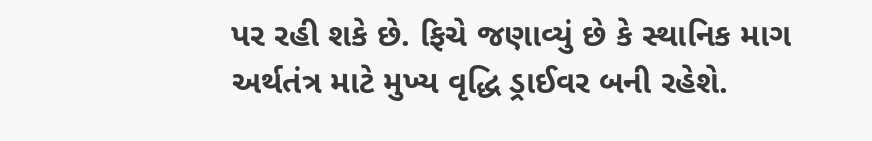પર રહી શકે છે. ફિચે જણાવ્યું છે કે સ્થાનિક માગ અર્થતંત્ર માટે મુખ્ય વૃદ્ધિ ડ્રાઈવર બની રહેશે.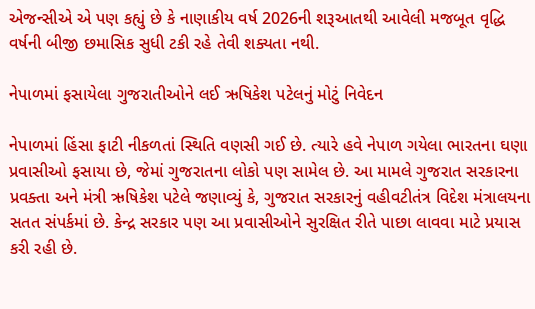એજન્સીએ એ પણ કહ્યું છે કે નાણાકીય વર્ષ 2026ની શરૂઆતથી આવેલી મજબૂત વૃદ્ધિ વર્ષની બીજી છમાસિક સુધી ટકી રહે તેવી શક્યતા નથી.

નેપાળમાં ફસાયેલા ગુજરાતીઓને લઈ ઋષિકેશ પટેલનું મોટું નિવેદન

નેપાળમાં હિંસા ફાટી નીકળતાં સ્થિતિ વણસી ગઈ છે. ત્યારે હવે નેપાળ ગયેલા ભારતના ઘણા પ્રવાસીઓ ફસાયા છે, જેમાં ગુજરાતના લોકો પણ સામેલ છે. આ મામલે ગુજરાત સરકારના પ્રવક્તા અને મંત્રી ઋષિકેશ પટેલે જણાવ્યું કે, ગુજરાત સરકારનું વહીવટીતંત્ર વિદેશ મંત્રાલયના સતત સંપર્કમાં છે. કેન્દ્ર સરકાર પણ આ પ્રવાસીઓને સુરક્ષિત રીતે પાછા લાવવા માટે પ્રયાસ કરી રહી છે.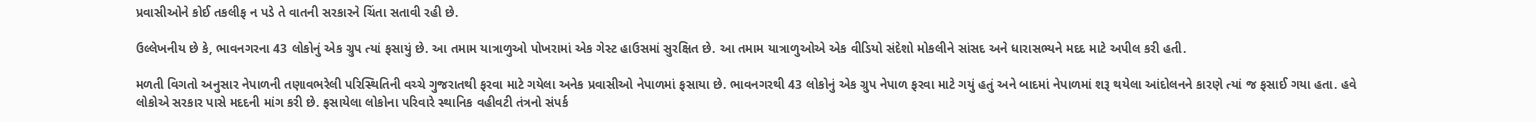પ્રવાસીઓને કોઈ તકલીફ ન પડે તે વાતની સરકારને ચિંતા સતાવી રહી છે.

ઉલ્લેખનીય છે કે, ભાવનગરના 43 લોકોનું એક ગ્રુપ ત્યાં ફસાયું છે. આ તમામ યાત્રાળુઓ પોખરામાં એક ગેસ્ટ હાઉસમાં સુરક્ષિત છે. આ તમામ યાત્રાળુઓએ એક વીડિયો સંદેશો મોકલીને સાંસદ અને ધારાસભ્યને મદદ માટે અપીલ કરી હતી.

મળતી વિગતો અનુસાર નેપાળની તણાવભરેલી પરિસ્થિતિની વચ્ચે ગુજરાતથી ફરવા માટે ગયેલા અનેક પ્રવાસીઓ નેપાળમાં ફસાયા છે. ભાવનગરથી 43 લોકોનું એક ગ્રુપ નેપાળ ફરવા માટે ગયું હતું અને બાદમાં નેપાળમાં શરૂ થયેલા આંદોલનને કારણે ત્યાં જ ફસાઈ ગયા હતા. હવે લોકોએ સરકાર પાસે મદદની માંગ કરી છે. ફસાયેલા લોકોના પરિવારે સ્થાનિક વહીવટી તંત્રનો સંપર્ક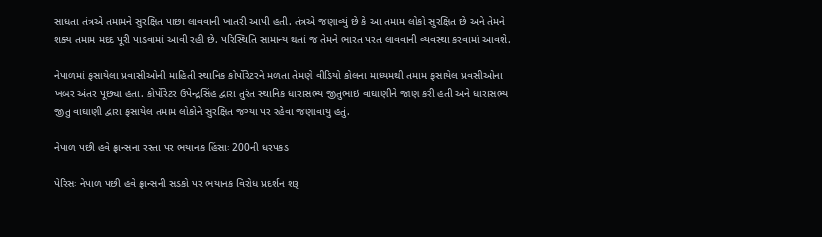સાધતા તંત્રએ તમામને સુરક્ષિત પાછા લાવવાની ખાતરી આપી હતી. તંત્રએ જણાવ્યું છે કે આ તમામ લોકો સુરક્ષિત છે અને તેમને શક્ય તમામ મદદ પૂરી પાડવામાં આવી રહી છે. પરિસ્થિતિ સામાન્ય થતાં જ તેમને ભારત પરત લાવવાની વ્યવસ્થા કરવામાં આવશે.

નેપાળમાં ફસાયેલા પ્રવાસીઓની માહિતી સ્થાનિક કોર્પોરેટરને મળતા તેમણે વીડિયો કોલના માધ્યમથી તમામ ફસાયેલ પ્રવસીઓના ખબર અંતર પૂછ્યા હતા. કોર્પોરેટર ઉપેન્દ્રસિંહ દ્વારા તુરંત સ્થાનિક ધારાસભ્ય જીતુભાઇ વાઘાણીને જાણ કરી હતી અને ધારાસભ્ય જીતુ વાઘાણી દ્વારા ફસાયેલ તમામ લોકોને સુરક્ષિત જગ્યા પર રહેવા જણાવાયુ હતું.

નેપાળ પછી હવે ફ્રાન્સના રસ્તા પર ભયાનક હિંસાઃ 200ની ધરપકડ

પેરિસઃ નેપાળ પછી હવે ફ્રાન્સની સડકો પર ભયાનક વિરોધ પ્રદર્શન શરૂ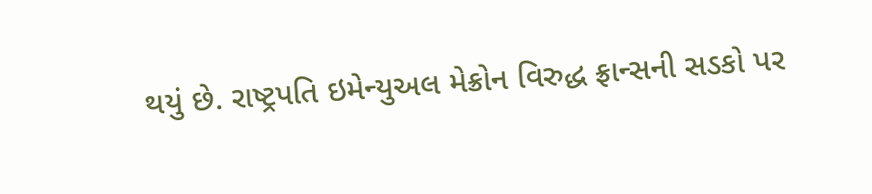થયું છે. રાષ્ટ્રપતિ ઇમેન્યુઅલ મેક્રોન વિરુદ્ધ ફ્રાન્સની સડકો પર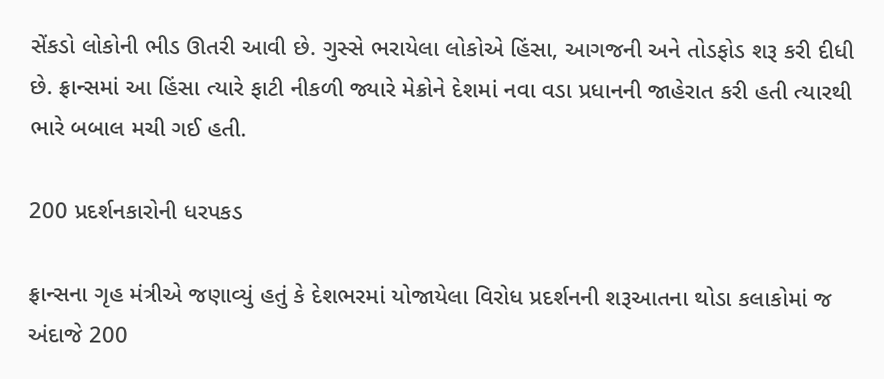સેંકડો લોકોની ભીડ ઊતરી આવી છે. ગુસ્સે ભરાયેલા લોકોએ હિંસા, આગજની અને તોડફોડ શરૂ કરી દીધી છે. ફ્રાન્સમાં આ હિંસા ત્યારે ફાટી નીકળી જ્યારે મેક્રોને દેશમાં નવા વડા પ્રધાનની જાહેરાત કરી હતી ત્યારથી ભારે બબાલ મચી ગઈ હતી.

200 પ્રદર્શનકારોની ધરપકડ

ફ્રાન્સના ગૃહ મંત્રીએ જણાવ્યું હતું કે દેશભરમાં યોજાયેલા વિરોધ પ્રદર્શનની શરૂઆતના થોડા કલાકોમાં જ અંદાજે 200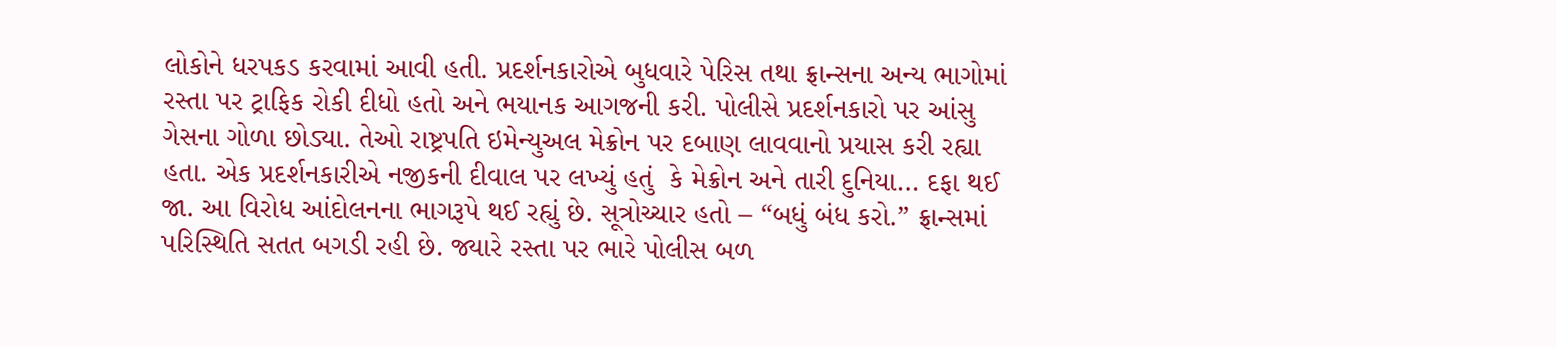લોકોને ધરપકડ કરવામાં આવી હતી. પ્રદર્શનકારોએ બુધવારે પેરિસ તથા ફ્રાન્સના અન્ય ભાગોમાં રસ્તા પર ટ્રાફિક રોકી દીધો હતો અને ભયાનક આગજની કરી. પોલીસે પ્રદર્શનકારો પર આંસુ ગેસના ગોળા છોડ્યા. તેઓ રાષ્ટ્રપતિ ઇમેન્યુઅલ મેક્રોન પર દબાણ લાવવાનો પ્રયાસ કરી રહ્યા હતા. એક પ્રદર્શનકારીએ નજીકની દીવાલ પર લખ્યું હતું  કે મેક્રોન અને તારી દુનિયા… દફા થઈ જા. આ વિરોધ આંદોલનના ભાગરૂપે થઈ રહ્યું છે. સૂત્રોચ્ચાર હતો – “બધું બંધ કરો.” ફ્રાન્સમાં પરિસ્થિતિ સતત બગડી રહી છે. જ્યારે રસ્તા પર ભારે પોલીસ બળ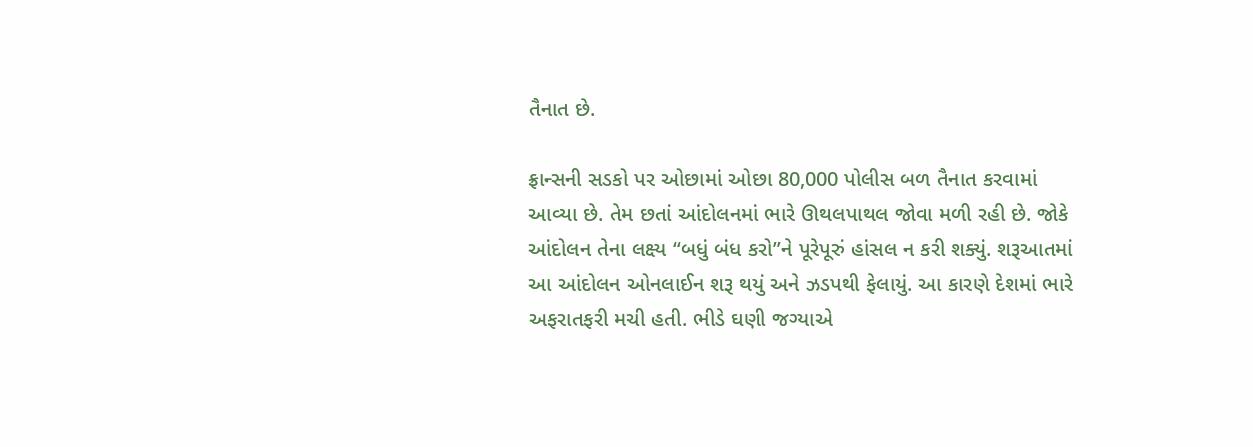તૈનાત છે.

ફ્રાન્સની સડકો પર ઓછામાં ઓછા 80,000 પોલીસ બળ તૈનાત કરવામાં આવ્યા છે. તેમ છતાં આંદોલનમાં ભારે ઊથલપાથલ જોવા મળી રહી છે. જોકે આંદોલન તેના લક્ષ્ય “બધું બંધ કરો”ને પૂરેપૂરું હાંસલ ન કરી શક્યું. શરૂઆતમાં આ આંદોલન ઓનલાઈન શરૂ થયું અને ઝડપથી ફેલાયું. આ કારણે દેશમાં ભારે અફરાતફરી મચી હતી. ભીડે ઘણી જગ્યાએ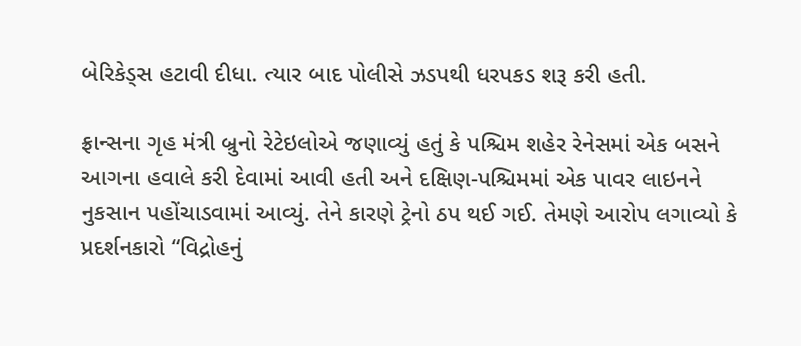બેરિકેડ્સ હટાવી દીધા. ત્યાર બાદ પોલીસે ઝડપથી ધરપકડ શરૂ કરી હતી.

ફ્રાન્સના ગૃહ મંત્રી બ્રુનો રેટેઇલોએ જણાવ્યું હતું કે પશ્ચિમ શહેર રેનેસમાં એક બસને આગના હવાલે કરી દેવામાં આવી હતી અને દક્ષિણ-પશ્ચિમમાં એક પાવર લાઇનને નુકસાન પહોંચાડવામાં આવ્યું. તેને કારણે ટ્રેનો ઠપ થઈ ગઈ. તેમણે આરોપ લગાવ્યો કે પ્રદર્શનકારો “વિદ્રોહનું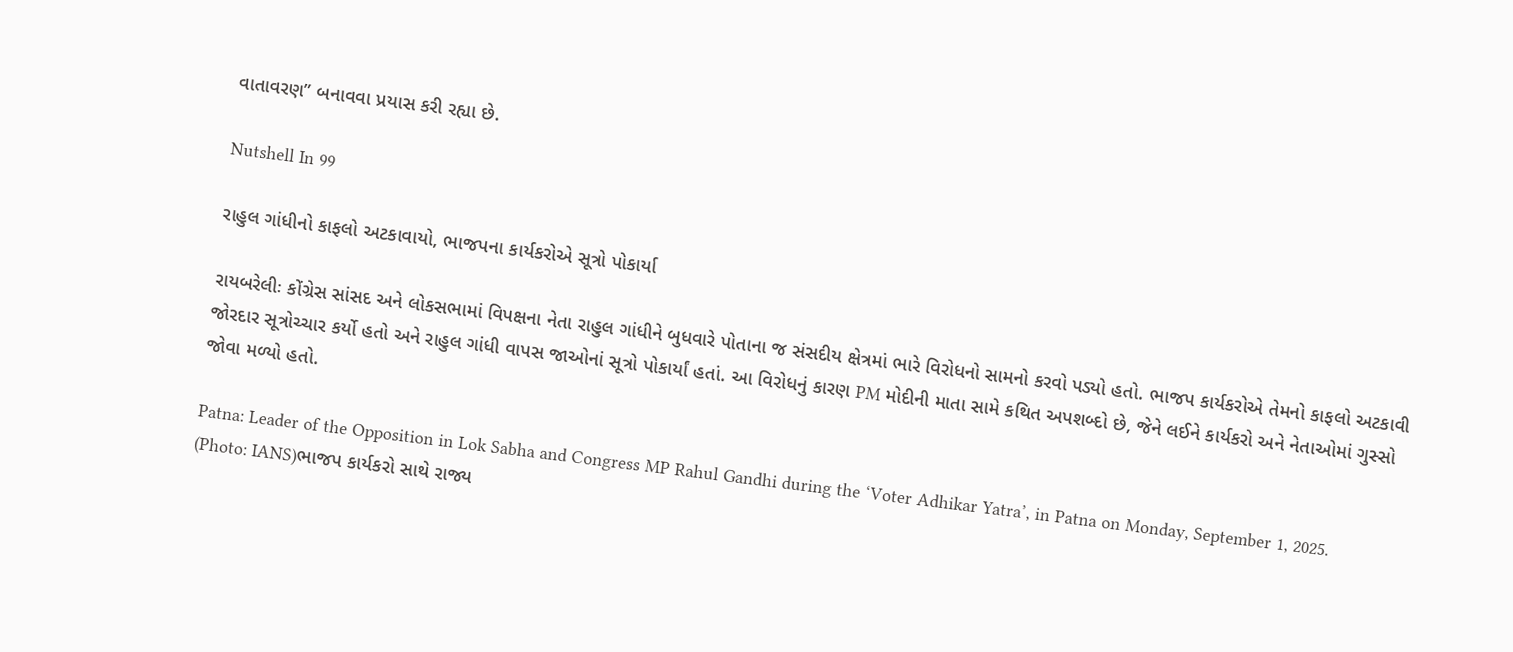વાતાવરણ” બનાવવા પ્રયાસ કરી રહ્યા છે.

Nutshell In 99

રાહુલ ગાંધીનો કાફલો અટકાવાયો, ભાજપના કાર્યકરોએ સૂત્રો પોકાર્યા

રાયબરેલીઃ કોંગ્રેસ સાંસદ અને લોકસભામાં વિપક્ષના નેતા રાહુલ ગાંધીને બુધવારે પોતાના જ સંસદીય ક્ષેત્રમાં ભારે વિરોધનો સામનો કરવો પડ્યો હતો. ભાજપ કાર્યકરોએ તેમનો કાફલો અટકાવી જોરદાર સૂત્રોચ્ચાર કર્યો હતો અને રાહુલ ગાંધી વાપસ જાઓનાં સૂત્રો પોકાર્યાં હતાં. આ વિરોધનું કારણ PM મોદીની માતા સામે કથિત અપશબ્દો છે, જેને લઈને કાર્યકરો અને નેતાઓમાં ગુસ્સો જોવા મળ્યો હતો.

Patna: Leader of the Opposition in Lok Sabha and Congress MP Rahul Gandhi during the ‘Voter Adhikar Yatra’, in Patna on Monday, September 1, 2025. (Photo: IANS)ભાજપ કાર્યકરો સાથે રાજ્ય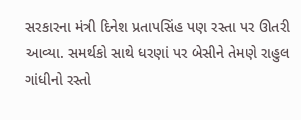સરકારના મંત્રી દિનેશ પ્રતાપસિંહ પણ રસ્તા પર ઊતરી આવ્યા. સમર્થકો સાથે ધરણાં પર બેસીને તેમણે રાહુલ ગાંધીનો રસ્તો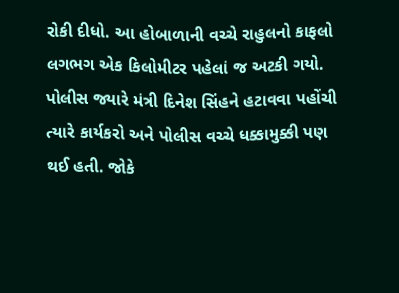રોકી દીધો. આ હોબાળાની વચ્ચે રાહુલનો કાફલો લગભગ એક કિલોમીટર પહેલાં જ અટકી ગયો. પોલીસ જ્યારે મંત્રી દિનેશ સિંહને હટાવવા પહોંચી ત્યારે કાર્યકરો અને પોલીસ વચ્ચે ધક્કામુક્કી પણ થઈ હતી. જોકે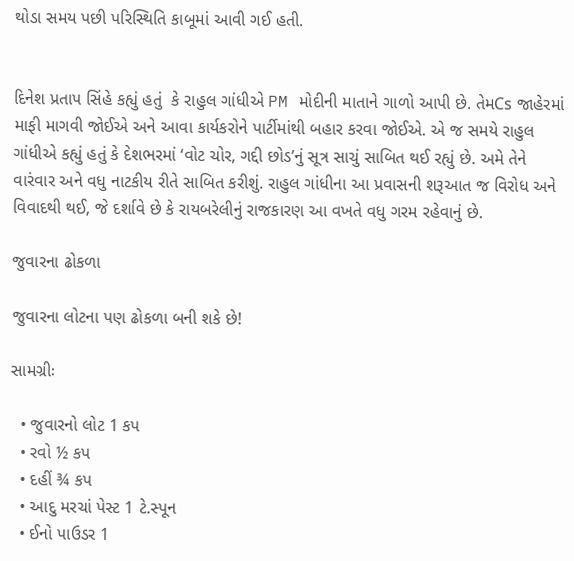થોડા સમય પછી પરિસ્થિતિ કાબૂમાં આવી ગઈ હતી.


દિનેશ પ્રતાપ સિંહે કહ્યું હતું  કે રાહુલ ગાંધીએ PM મોદીની માતાને ગાળો આપી છે. તેમCs જાહેરમાં માફી માગવી જોઈએ અને આવા કાર્યકરોને પાર્ટીમાંથી બહાર કરવા જોઈએ. એ જ સમયે રાહુલ ગાંધીએ કહ્યું હતું કે દેશભરમાં ‘વોટ ચોર, ગદ્દી છોડ’નું સૂત્ર સાચું સાબિત થઈ રહ્યું છે. અમે તેને વારંવાર અને વધુ નાટકીય રીતે સાબિત કરીશું. રાહુલ ગાંધીના આ પ્રવાસની શરૂઆત જ વિરોધ અને વિવાદથી થઈ, જે દર્શાવે છે કે રાયબરેલીનું રાજકારણ આ વખતે વધુ ગરમ રહેવાનું છે.

જુવારના ઢોકળા

જુવારના લોટના પણ ઢોકળા બની શકે છે!

સામગ્રીઃ

  • જુવારનો લોટ 1 કપ
  • રવો ½ કપ
  • દહીં ¾ કપ
  • આદુ મરચાં પેસ્ટ 1 ટે.સ્પૂન
  • ઈનો પાઉડર 1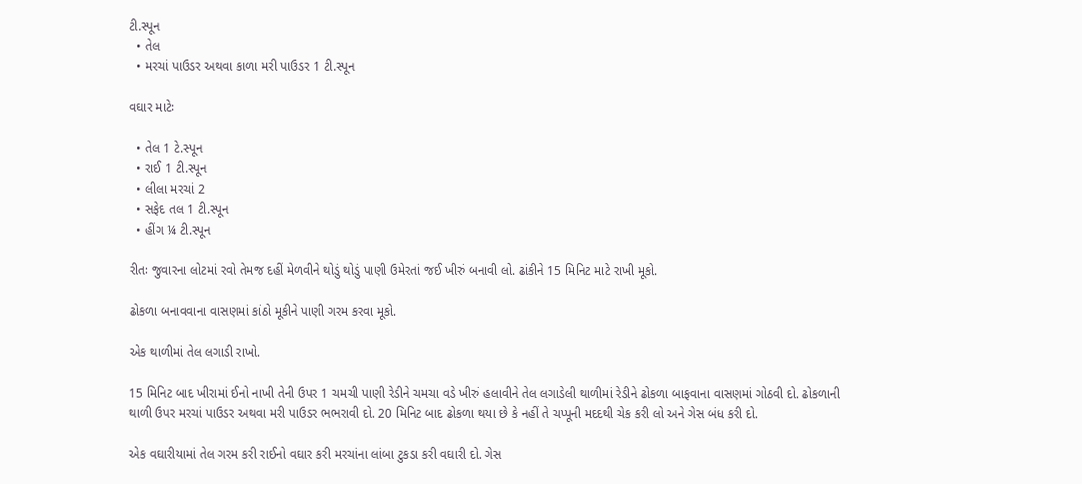ટી.સ્પૂન
  • તેલ
  • મરચાં પાઉડર અથવા કાળા મરી પાઉડર 1 ટી.સ્પૂન

વઘાર માટેઃ

  • તેલ 1 ટે.સ્પૂન
  • રાઈ 1 ટી.સ્પૂન
  • લીલા મરચાં 2
  • સફેદ તલ 1 ટી.સ્પૂન
  • હીંગ ¼ ટી.સ્પૂન

રીતઃ જુવારના લોટમાં રવો તેમજ દહીં મેળવીને થોડું થોડું પાણી ઉમેરતાં જઈ ખીરું બનાવી લો. ઢાંકીને 15 મિનિટ માટે રાખી મૂકો.

ઢોકળા બનાવવાના વાસણમાં કાંઠો મૂકીને પાણી ગરમ કરવા મૂકો.

એક થાળીમાં તેલ લગાડી રાખો.

15 મિનિટ બાદ ખીરામાં ઈનો નાખી તેની ઉપર 1 ચમચી પાણી રેડીને ચમચા વડે ખીરું હલાવીને તેલ લગાડેલી થાળીમાં રેડીને ઢોકળા બાફવાના વાસણમાં ગોઠવી દો. ઢોકળાની થાળી ઉપર મરચાં પાઉડર અથવા મરી પાઉડર ભભરાવી દો. 20 મિનિટ બાદ ઢોકળા થયા છે કે નહીં તે ચપ્પૂની મદદથી ચેક કરી લો અને ગેસ બંધ કરી દો.

એક વઘારીયામાં તેલ ગરમ કરી રાઈનો વઘાર કરી મરચાંના લાંબા ટુકડા કરી વઘારી દો. ગેસ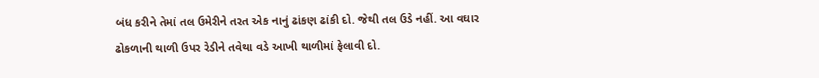બંધ કરીને તેમાં તલ ઉમેરીને તરત એક નાનું ઢાંકણ ઢાંકી દો. જેથી તલ ઉડે નહીં. આ વઘાર ઢોકળાની થાળી ઉપર રેડીને તવેથા વડે આખી થાળીમાં ફેલાવી દો.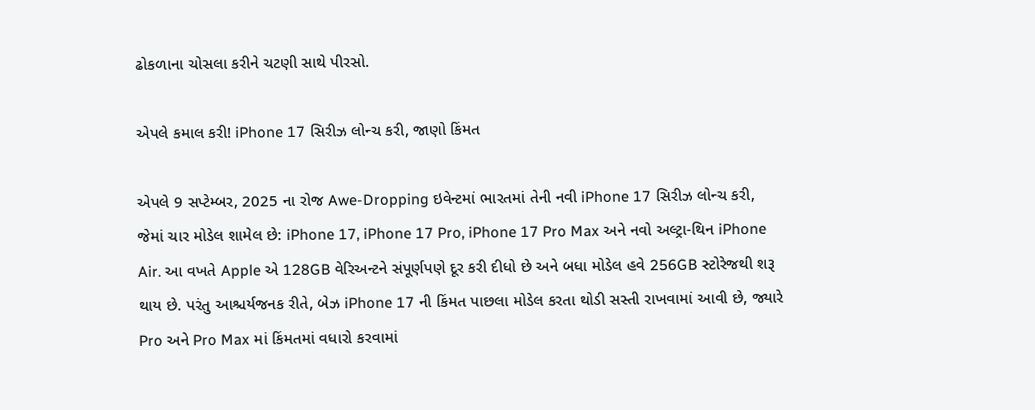ઢોકળાના ચોસલા કરીને ચટણી સાથે પીરસો.

એપલે કમાલ કરી! iPhone 17 સિરીઝ લોન્ચ કરી, જાણો કિંમત

એપલે 9 સપ્ટેમ્બર, 2025 ના રોજ Awe-Dropping ઇવેન્ટમાં ભારતમાં તેની નવી iPhone 17 સિરીઝ લોન્ચ કરી, જેમાં ચાર મોડેલ શામેલ છે: iPhone 17, iPhone 17 Pro, iPhone 17 Pro Max અને નવો અલ્ટ્રા-થિન iPhone Air. આ વખતે Apple એ 128GB વેરિઅન્ટને સંપૂર્ણપણે દૂર કરી દીધો છે અને બધા મોડેલ હવે 256GB સ્ટોરેજથી શરૂ થાય છે. પરંતુ આશ્ચર્યજનક રીતે, બેઝ iPhone 17 ની કિંમત પાછલા મોડેલ કરતા થોડી સસ્તી રાખવામાં આવી છે, જ્યારે Pro અને Pro Max માં કિંમતમાં વધારો કરવામાં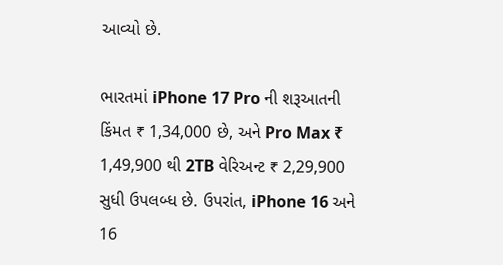આવ્યો છે.

ભારતમાં iPhone 17 Pro ની શરૂઆતની કિંમત ₹ 1,34,000 છે, અને Pro Max ₹ 1,49,900 થી 2TB વેરિઅન્ટ ₹ 2,29,900 સુધી ઉપલબ્ધ છે. ઉપરાંત, iPhone 16 અને 16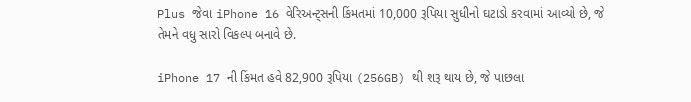Plus જેવા iPhone 16 વેરિઅન્ટ્સની કિંમતમાં 10,000 રૂપિયા સુધીનો ઘટાડો કરવામાં આવ્યો છે, જે તેમને વધુ સારો વિકલ્પ બનાવે છે.

iPhone 17 ની કિંમત હવે 82,900 રૂપિયા (256GB) થી શરૂ થાય છે, જે પાછલા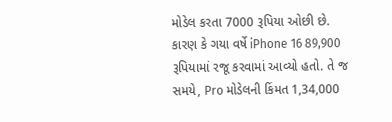મોડેલ કરતા 7000 રૂપિયા ઓછી છે. કારણ કે ગયા વર્ષે iPhone 16 89,900 રૂપિયામાં રજૂ કરવામાં આવ્યો હતો. તે જ સમયે, Pro મોડેલની કિંમત 1,34,000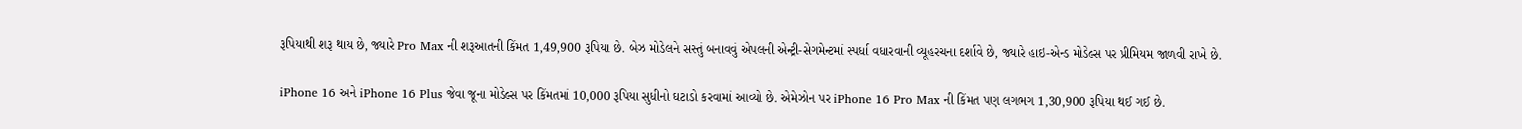રૂપિયાથી શરૂ થાય છે, જ્યારે Pro Max ની શરૂઆતની કિંમત 1,49,900 રૂપિયા છે. બેઝ મોડેલને સસ્તું બનાવવું એપલની એન્ટ્રી-સેગમેન્ટમાં સ્પર્ધા વધારવાની વ્યૂહરચના દર્શાવે છે, જ્યારે હાઇ-એન્ડ મોડેલ્સ પર પ્રીમિયમ જાળવી રાખે છે.

iPhone 16 અને iPhone 16 Plus જેવા જૂના મોડેલ્સ પર કિંમતમાં 10,000 રૂપિયા સુધીનો ઘટાડો કરવામાં આવ્યો છે. એમેઝોન પર iPhone 16 Pro Max ની કિંમત પણ લગભગ 1,30,900 રૂપિયા થઈ ગઈ છે.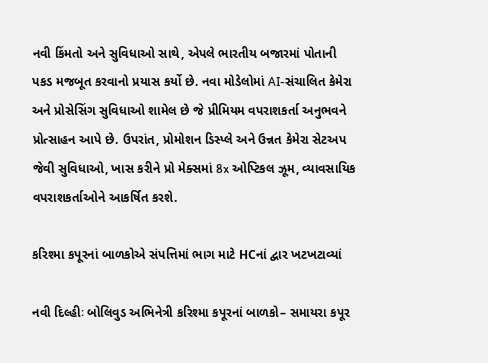નવી કિંમતો અને સુવિધાઓ સાથે, એપલે ભારતીય બજારમાં પોતાની પકડ મજબૂત કરવાનો પ્રયાસ કર્યો છે. નવા મોડેલોમાં AI-સંચાલિત કેમેરા અને પ્રોસેસિંગ સુવિધાઓ શામેલ છે જે પ્રીમિયમ વપરાશકર્તા અનુભવને પ્રોત્સાહન આપે છે. ઉપરાંત, પ્રોમોશન ડિસ્પ્લે અને ઉન્નત કેમેરા સેટઅપ જેવી સુવિધાઓ, ખાસ કરીને પ્રો મેક્સમાં 8x ઓપ્ટિકલ ઝૂમ, વ્યાવસાયિક વપરાશકર્તાઓને આકર્ષિત કરશે.

કરિશ્મા કપૂરનાં બાળકોએ સંપત્તિમાં ભાગ માટે HCનાં દ્વાર ખટખટાવ્યાં

નવી દિલ્હીઃ બોલિવુડ અભિનેત્રી કરિશ્મા કપૂરનાં બાળકો– સમાયરા કપૂર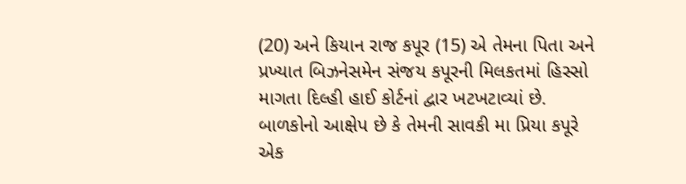(20) અને કિયાન રાજ કપૂર (15) એ તેમના પિતા અને પ્રખ્યાત બિઝનેસમેન સંજય કપૂરની મિલકતમાં હિસ્સો માગતા દિલ્હી હાઈ કોર્ટનાં દ્વાર ખટખટાવ્યાં છે. બાળકોનો આક્ષેપ છે કે તેમની સાવકી મા પ્રિયા કપૂરે એક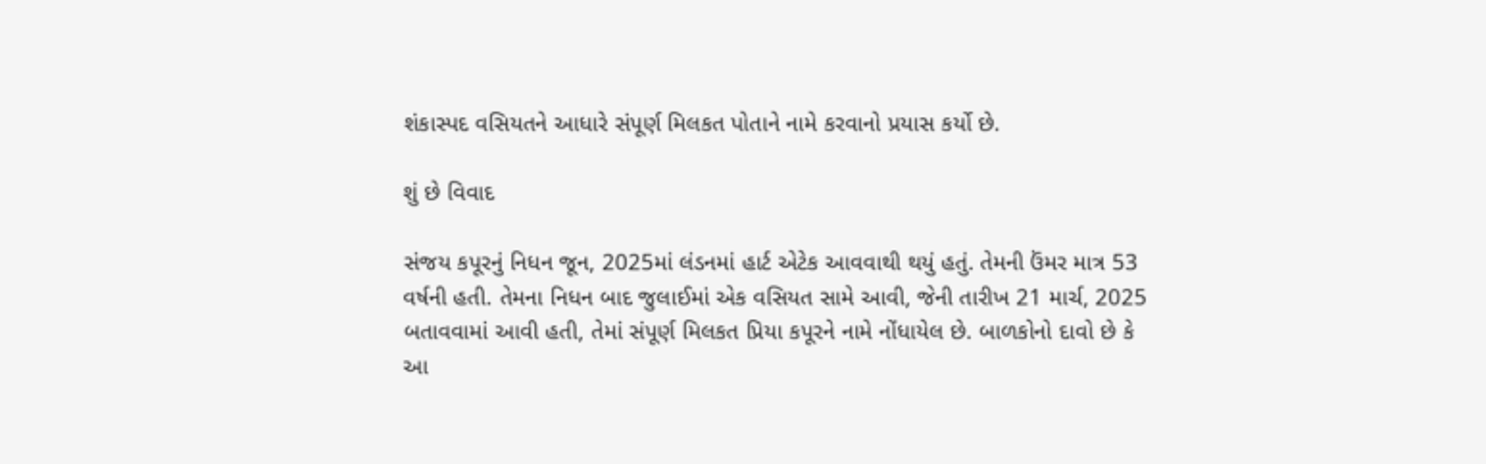શંકાસ્પદ વસિયતને આધારે સંપૂર્ણ મિલકત પોતાને નામે કરવાનો પ્રયાસ કર્યો છે.

શું છે વિવાદ

સંજય કપૂરનું નિધન જૂન, 2025માં લંડનમાં હાર્ટ એટેક આવવાથી થયું હતું. તેમની ઉંમર માત્ર 53 વર્ષની હતી. તેમના નિધન બાદ જુલાઈમાં એક વસિયત સામે આવી, જેની તારીખ 21 માર્ચ, 2025 બતાવવામાં આવી હતી, તેમાં સંપૂર્ણ મિલકત પ્રિયા કપૂરને નામે નોંધાયેલ છે. બાળકોનો દાવો છે કે આ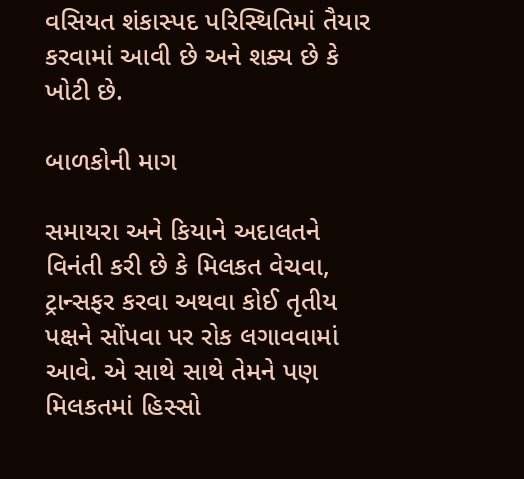વસિયત શંકાસ્પદ પરિસ્થિતિમાં તૈયાર કરવામાં આવી છે અને શક્ય છે કે ખોટી છે.

બાળકોની માગ

સમાયરા અને કિયાને અદાલતને વિનંતી કરી છે કે મિલકત વેચવા, ટ્રાન્સફર કરવા અથવા કોઈ તૃતીય પક્ષને સોંપવા પર રોક લગાવવામાં આવે. એ સાથે સાથે તેમને પણ મિલકતમાં હિસ્સો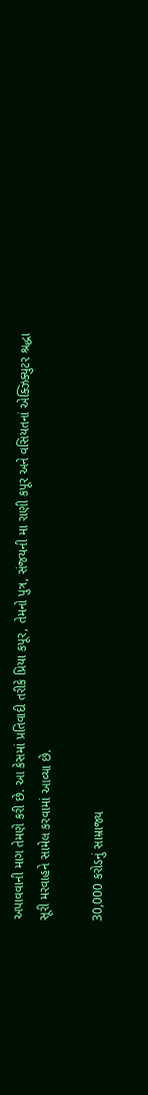અપાવવાની માગ તેમણે કરી છે. આ કેસમાં પ્રતિવાદી તરીકે પ્રિયા કપૂર, તેમનો પુત્ર, સંજયની મા રાણી કપૂર અને વસિયતનાં એક્ઝિક્યુટર શ્રદ્ધા સૂરી મરવાહને સામેલ કરવામાં આવ્યા છે.

30,000 કરોડનું સામ્રાજ્ય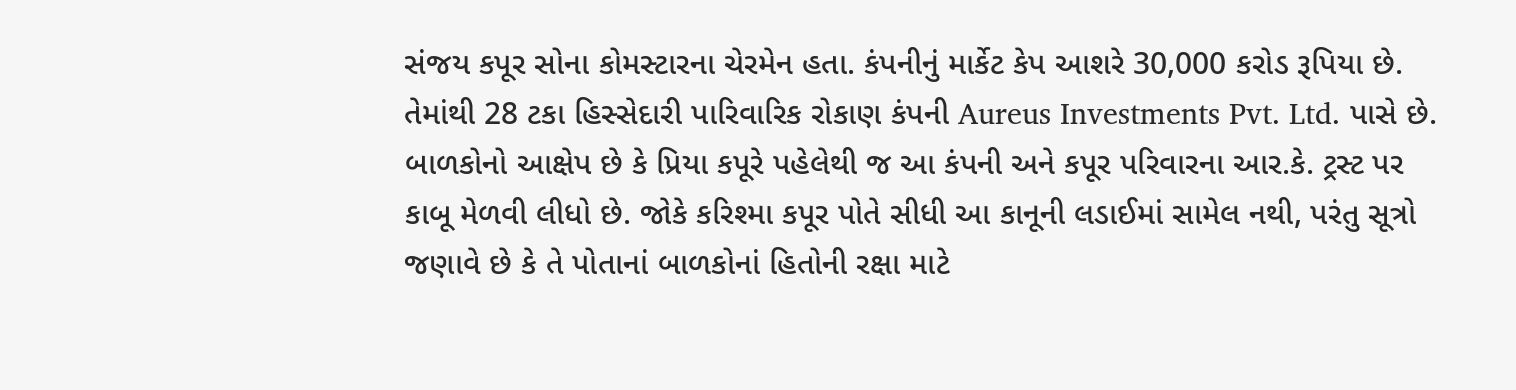સંજય કપૂર સોના કોમસ્ટારના ચેરમેન હતા. કંપનીનું માર્કેટ કેપ આશરે 30,000 કરોડ રૂપિયા છે. તેમાંથી 28 ટકા હિસ્સેદારી પારિવારિક રોકાણ કંપની Aureus Investments Pvt. Ltd. પાસે છે. બાળકોનો આક્ષેપ છે કે પ્રિયા કપૂરે પહેલેથી જ આ કંપની અને કપૂર પરિવારના આર.કે. ટ્રસ્ટ પર કાબૂ મેળવી લીધો છે. જોકે કરિશ્મા કપૂર પોતે સીધી આ કાનૂની લડાઈમાં સામેલ નથી, પરંતુ સૂત્રો જણાવે છે કે તે પોતાનાં બાળકોનાં હિતોની રક્ષા માટે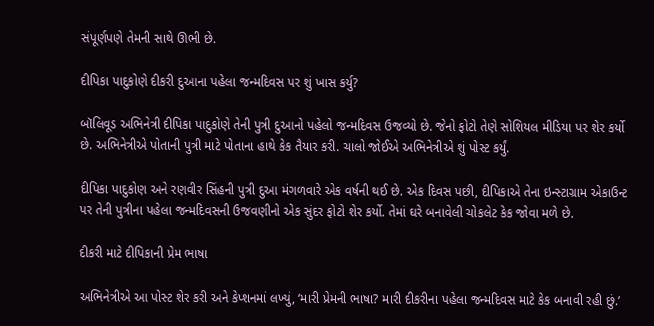સંપૂર્ણપણે તેમની સાથે ઊભી છે.

દીપિકા પાદુકોણે દીકરી દુઆના પહેલા જન્મદિવસ પર શું ખાસ કર્યુ?

બૉલિવૂડ અભિનેત્રી દીપિકા પાદુકોણે તેની પુત્રી દુઆનો પહેલો જન્મદિવસ ઉજવ્યો છે. જેનો ફોટો તેણે સોશિયલ મીડિયા પર શેર કર્યો છે. અભિનેત્રીએ પોતાની પુત્રી માટે પોતાના હાથે કેક તૈયાર કરી. ચાલો જોઈએ અભિનેત્રીએ શું પોસ્ટ કર્યું.

દીપિકા પાદુકોણ અને રણવીર સિંહની પુત્રી દુઆ મંગળવારે એક વર્ષની થઈ છે. એક દિવસ પછી, દીપિકાએ તેના ઇન્સ્ટાગ્રામ એકાઉન્ટ પર તેની પુત્રીના પહેલા જન્મદિવસની ઉજવણીનો એક સુંદર ફોટો શેર કર્યો. તેમાં ઘરે બનાવેલી ચોકલેટ કેક જોવા મળે છે.

દીકરી માટે દીપિકાની પ્રેમ ભાષા

અભિનેત્રીએ આ પોસ્ટ શેર કરી અને કેપ્શનમાં લખ્યું, ‘મારી પ્રેમની ભાષા? મારી દીકરીના પહેલા જન્મદિવસ માટે કેક બનાવી રહી છું.’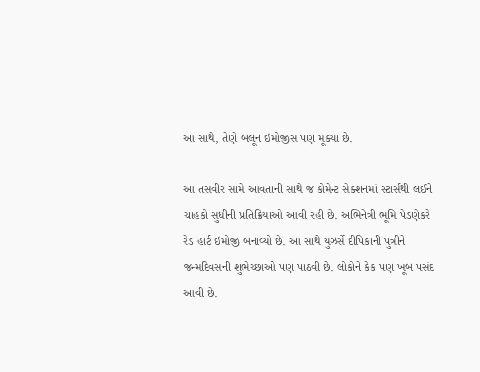આ સાથે, તેણે બલૂન ઇમોજીસ પણ મૂક્યા છે.

આ તસવીર સામે આવતાની સાથે જ કોમેન્ટ સેક્શનમાં સ્ટાર્સથી લઈને ચાહકો સુધીની પ્રતિક્રિયાઓ આવી રહી છે. અભિનેત્રી ભૂમિ પેડણેકરે રેડ હાર્ટ ઇમોજી બનાવ્યો છે. આ સાથે યુઝર્સે દીપિકાની પુત્રીને જન્મદિવસની શુભેચ્છાઓ પણ પાઠવી છે. લોકોને કેક પણ ખૂબ પસંદ આવી છે.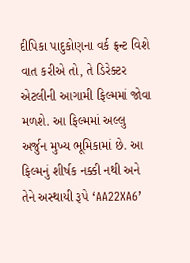દીપિકા પાદુકોણના વર્ક ફ્રન્ટ વિશે વાત કરીએ તો, તે ડિરેક્ટર એટલીની આગામી ફિલ્મમાં જોવા મળશે. આ ફિલ્મમાં અલ્લુ અર્જુન મુખ્ય ભૂમિકામાં છે. આ ફિલ્મનું શીર્ષક નક્કી નથી અને તેને અસ્થાયી રૂપે ‘AA22XA6’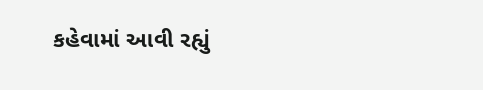કહેવામાં આવી રહ્યું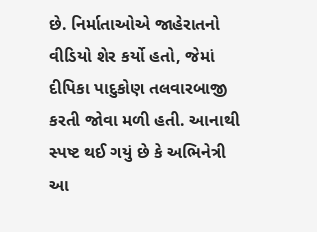છે. નિર્માતાઓએ જાહેરાતનો વીડિયો શેર કર્યો હતો, જેમાં દીપિકા પાદુકોણ તલવારબાજી કરતી જોવા મળી હતી. આનાથી સ્પષ્ટ થઈ ગયું છે કે અભિનેત્રી આ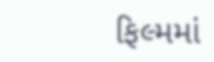ફિલ્મમાં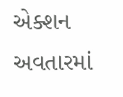એક્શન અવતારમાં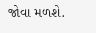જોવા મળશે.